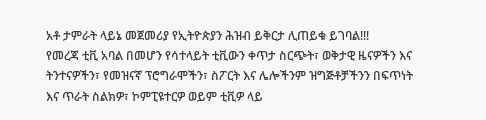አቶ ታምራት ላይኔ መጀመሪያ የኢትዮጵያን ሕዝብ ይቅርታ ሊጠይቁ ይገባል!!!
የመረጃ ቲቪ አባል በመሆን የሳተላይት ቲቪውን ቀጥታ ስርጭት፣ ወቅታዊ ዜናዎችን እና ትንተናዎችን፣ የመዝናኛ ፕሮግራሞችን፣ ስፖርት እና ሌሎችንም ዝግጅቶቻችንን በፍጥነት እና ጥራት ስልክዎ፣ ኮምፒዩተርዎ ወይም ቲቪዎ ላይ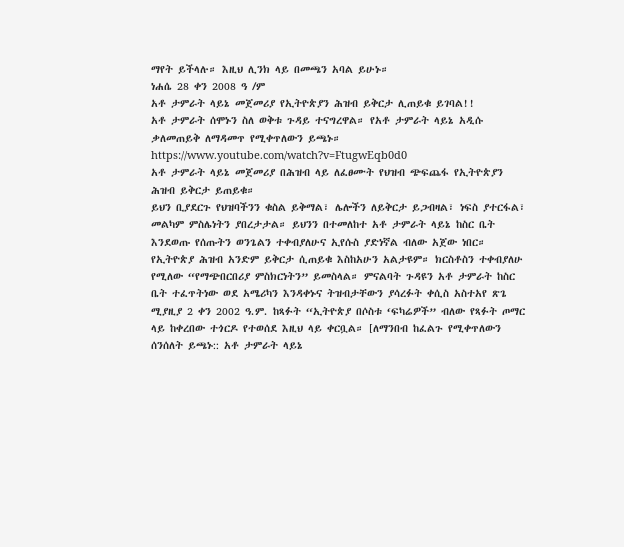ማየት ይችላሉ። እዚህ ሊንክ ላይ በመጫን አባል ይሁኑ።
ነሐሴ 28 ቀን 2008 ዓ /ም
አቶ ታምራት ላይኔ መጀመሪያ የኢትዮጵያን ሕዝብ ይቅርታ ሊጠይቁ ይገባል!!
አቶ ታምራት ሰሞኑን ስለ ወቅቱ ጉዳይ ተናግረዋል። የአቶ ታምራት ላይኔ አዲሱ ቃለመጠይቅ ለማዳመጥ የሚቀጥለውን ይጫኑ። https://www.youtube.com/watch?v=FtugwEqb0d0
አቶ ታምራት ላይኔ መጀመሪያ በሕዝብ ላይ ለፈፀሙት የህዝብ ጭፍጨፋ የኢትዮጵያን ሕዝብ ይቅርታ ይጠይቁ።
ይህን ቢያደርጉ የህዝባችንን ቁስል ይቅማል፣ ሌሎችን ለይቅርታ ይጋብዛል፣ ነፍስ ያተርፋል፣ መልካም ምስሌነትን ያበረታታል። ይህንን በተመለከተ አቶ ታምራት ላይኔ ከስር ቤት እንደወጡ የሰጡትን ወንጌልን ተቀብያለሁና ኢየሱስ ያድነኛል ብለው አጀው ነበር። የኢትዮጵያ ሕዝብ አንድም ይቅርታ ሲጠይቁ እስከአሁን አልታዩም። ክርስቶስን ተቀብያለሁ የሚለው “የማጭበርበሪያ ምስክርነትን” ይመስላል። ምናልባት ጉዳዩን አቶ ታምራት ከስር ቤት ተፈጥትነው ወደ አሜሪካን እንዳቀኑና ትዝብታቸውን ያሳረፉት ቀሲስ አስተአየ ጽጌ ሚያዚያ 2 ቀን 2002 ዓ.ም. ከጻፉት “ኢትዮጵያ በሶስቱ ‘ፍካሬዎች” ብለው የጻፉት ጦማር ላይ ከቀረበው ተጎርዶ የተወሰደ እዚህ ላይ ቀርቧል። [ለማንበብ ከፈልጉ የሚቀጥለውን ሰንሰለት ይጫኑ:: አቶ ታምራት ላይኔ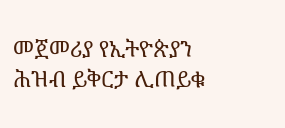መጀመሪያ የኢትዮጵያን ሕዝብ ይቅርታ ሊጠይቁ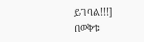ይገባል!!!]
በወቅቱ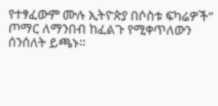የተፃፈውም ሙሉ ኢትዮጵያ በሶስቱ ፍካሬዎች” ጦማር ለማንበብ ከፈልጉ የሚቀጥለውን ሰንሰለት ይጫኑ።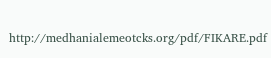http://medhanialemeotcks.org/pdf/FIKARE.pdf